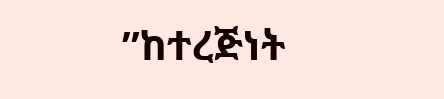”ከተረጅነት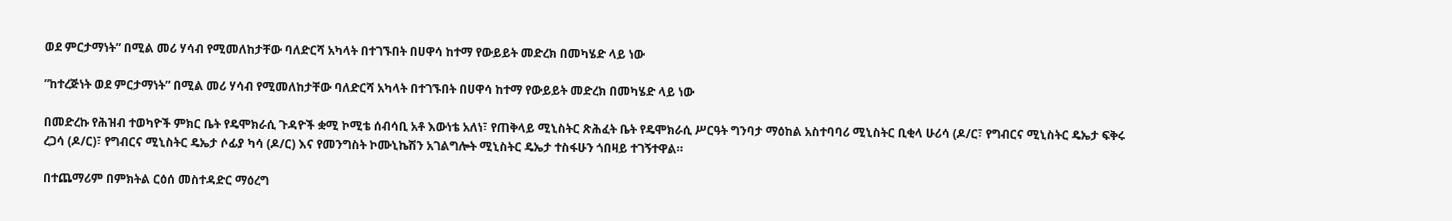ወደ ምርታማነት” በሚል መሪ ሃሳብ የሚመለከታቸው ባለድርሻ አካላት በተገኙበት በሀዋሳ ከተማ የውይይት መድረክ በመካሄድ ላይ ነው

”ከተረጅነት ወደ ምርታማነት” በሚል መሪ ሃሳብ የሚመለከታቸው ባለድርሻ አካላት በተገኙበት በሀዋሳ ከተማ የውይይት መድረክ በመካሄድ ላይ ነው

በመድረኩ የሕዝብ ተወካዮች ምክር ቤት የዴሞክራሲ ጉዳዮች ቋሚ ኮሚቴ ሰብሳቢ አቶ እውነቴ አለነ፣ የጠቅላይ ሚኒስትር ጽሕፈት ቤት የዴሞክራሲ ሥርዓት ግንባታ ማዕከል አስተባባሪ ሚኒስትር ቢቂላ ሁሪሳ (ዶ/ር፣ የግብርና ሚኒስትር ዴኤታ ፍቅሩ ረጋሳ (ዶ/ር)፣ የግብርና ሚኒስትር ዴኤታ ሶፊያ ካሳ (ዶ/ር) እና የመንግስት ኮሙኒኬሽን አገልግሎት ሚኒስትር ዴኤታ ተስፋሁን ጎበዛይ ተገኝተዋል።

በተጨማሪም በምክትል ርዕሰ መስተዳድር ማዕረግ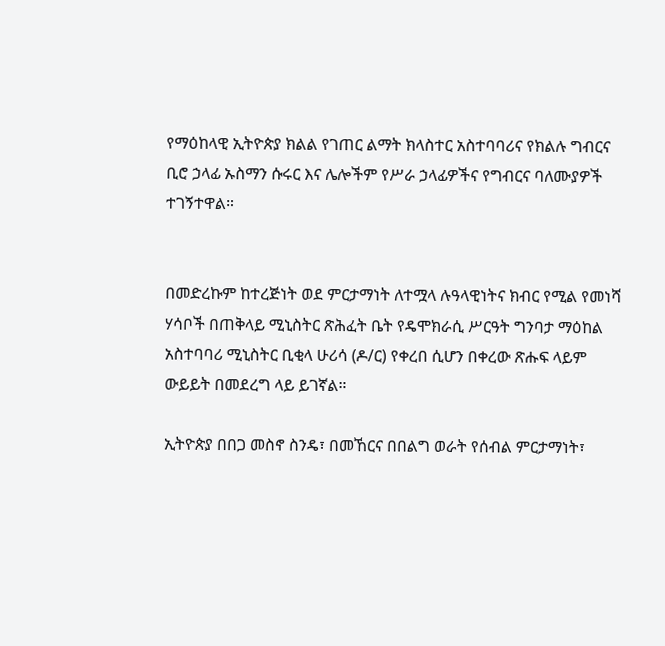የማዕከላዊ ኢትዮጵያ ክልል የገጠር ልማት ክላስተር አስተባባሪና የክልሉ ግብርና ቢሮ ኃላፊ ኡስማን ሱሩር እና ሌሎችም የሥራ ኃላፊዎችና የግብርና ባለሙያዎች ተገኝተዋል።


በመድረኩም ከተረጅነት ወደ ምርታማነት ለተሟላ ሉዓላዊነትና ክብር የሚል የመነሻ ሃሳቦች በጠቅላይ ሚኒስትር ጽሕፈት ቤት የዴሞክራሲ ሥርዓት ግንባታ ማዕከል አስተባባሪ ሚኒስትር ቢቂላ ሁሪሳ (ዶ/ር) የቀረበ ሲሆን በቀረው ጽሑፍ ላይም ውይይት በመደረግ ላይ ይገኛል።

ኢትዮጵያ በበጋ መስኖ ስንዴ፣ በመኸርና በበልግ ወራት የሰብል ምርታማነት፣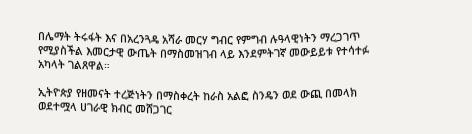በሌማት ትሩፋት እና በአረንጓዴ አሻራ መርሃ ግብር የምግብ ሉዓላዊነትን ማረጋገጥ የሚያስችል እመርታዊ ውጤት በማስመዝገብ ላይ እንደምትገኛ መውይይቱ የተሳተፉ አካላት ገልጸዋል።

ኢትዮጵያ የዘመናት ተረጅነትን በማስቀረት ከራስ አልፎ ስንዴን ወደ ውጪ በመላክ ወደተሟላ ሀገራዊ ክብር መሸጋገር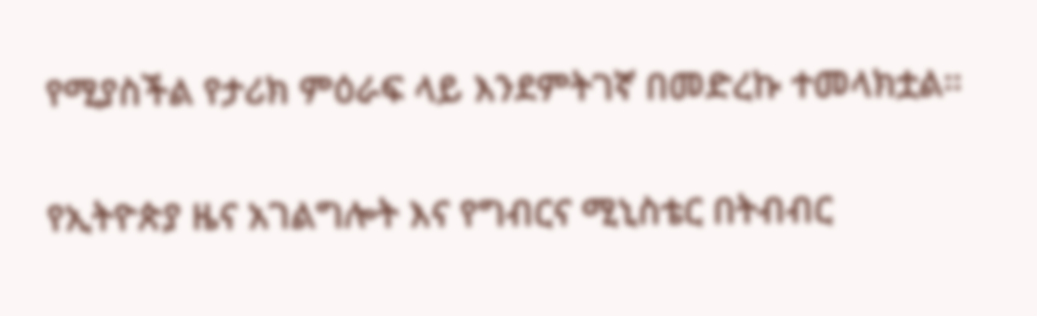የሚያስችል የታሪክ ምዕራፍ ላይ እንደምትገኛ በመድረኩ ተመላክቷል።

የኢትዮጵያ ዜና አገልግሎት እና የግብርና ሚኒስቴር በትብብር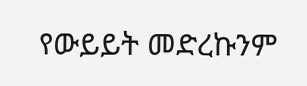የውይይት መድረኩንም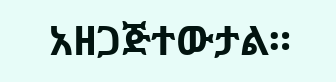አዘጋጅተውታል።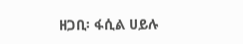ዘጋቢ፡ ፋሲል ሀይሉ